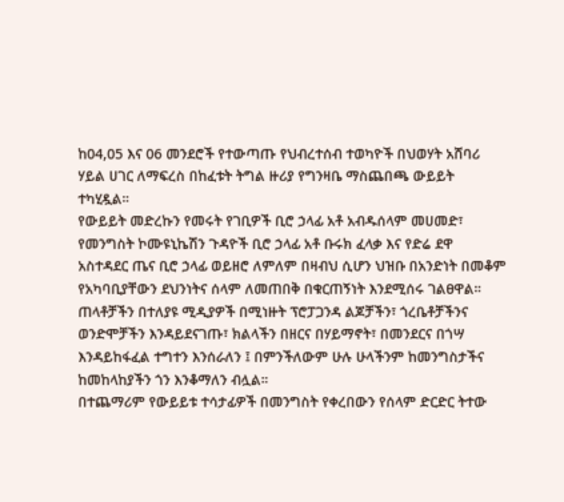ከ04,05 እና 06 መንደሮች የተውጣጡ የህብረተሰብ ተወካዮች በህወሃት አሸባሪ ሃይል ሀገር ለማፍረስ በከፈቱት ትግል ዙሪያ የግንዛቤ ማስጨበጫ ውይይት ተካሂዷል።
የውይይት መድረኩን የመሩት የገቢዎች ቢሮ ኃላፊ አቶ አብዱሰላም መሀመድ፣ የመንግስት ኮሙዩኒኬሽን ጉዳዮች ቢሮ ኃላፊ አቶ ቡሩክ ፈላቃ እና የድሬ ደዋ አስተዳደር ጤና ቢሮ ኃላፊ ወይዘሮ ለምለም በዛብህ ሲሆን ህዝቡ በአንድነት በመቆም የአካባቢያቸውን ደህንነትና ሰላም ለመጠበቅ በቁርጠኝነት እንደሚሰሩ ገልፀዋል።
ጠላቶቻችን በተለያዩ ሚዲያዎች በሚነዙት ፕሮፓጋንዳ ልጆቻችን፣ ጎረቤቶቻችንና ወንድሞቻችን እንዳይደናገጡ፣ ክልላችን በዘርና በሃይማኖት፣ በመንደርና በጎሣ እንዳይከፋፈል ተግተን እንሰራለን ፤ በምንችለውም ሁሉ ሁላችንም ከመንግስታችና ከመከላከያችን ጎን እንቆማለን ብሏል።
በተጨማሪም የውይይቱ ተሳታፊዎች በመንግስት የቀረበውን የሰላም ድርድር ትተው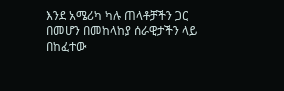እንደ አሜሪካ ካሉ ጠላቶቻችን ጋር በመሆን በመከላከያ ሰራዊታችን ላይ በከፈተው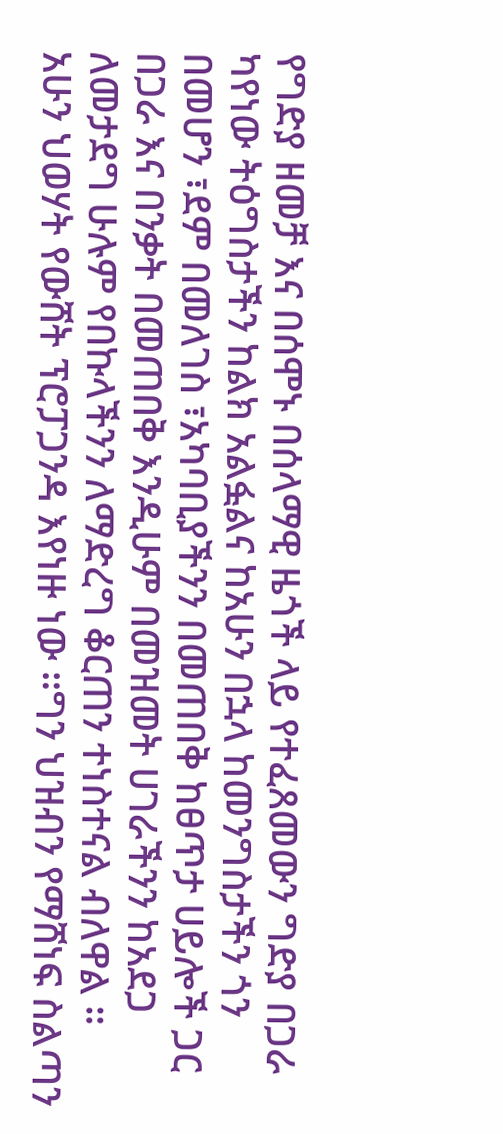የግድያ ዘመቻ እና በሰሞኑ በሰላማዊ ዜጎች ላይ የተፈጸመውን ግድያ በጋራ ካየነው ትዕግስታችን ከልክ አልፏልና ከአሁን በኋላ ከመንግስታችን ጎን በመሆን ፣ደም በመለገስ ፣አካባቢያችንን በመጠበቅ ከፀጥታ ሀይሎች ጋር በጋራ እና በንቃት በመጠበቅ እንዲሁም በመዝመት ሀገራችንን ከአደጋ ለመታደግ ሁሉም የበኩላችንን ለማድረግ ቆርጠን ተነስተናል ብለዋል ።
አሁን ህወሃት የውሸት ፕሮፓጋንዳ እየነዙ ነው ።ግን ህዝብን የማሸነፍ ስልጣን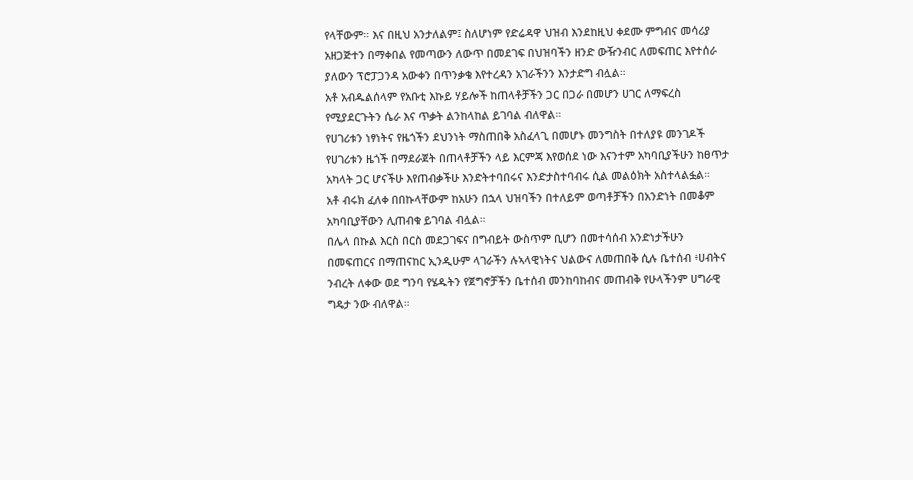የላቸውም። እና በዚህ አንታለልም፤ ስለሆነም የድሬዳዋ ህዝብ እንደከዚህ ቀደሙ ምግብና መሳሪያ አዘጋጅተን በማቀበል የመጣውን ለውጥ በመደገፍ በህዝባችን ዘንድ ውዥንብር ለመፍጠር እየተሰራ ያለውን ፕሮፓጋንዳ አውቀን በጥንቃቄ እየተረዳን አገራችንን እንታድግ ብሏል።
አቶ አብዱልሰላም የአቡቲ እኩይ ሃይሎች ከጠላቶቻችን ጋር በጋራ በመሆን ሀገር ለማፍረስ የሚያደርጉትን ሴራ እና ጥቃት ልንከላከል ይገባል ብለዋል።
የሀገሪቱን ነፃነትና የዜጎችን ደህንነት ማስጠበቅ አስፈላጊ በመሆኑ መንግስት በተለያዩ መንገዶች የሀገሪቱን ዜጎች በማደራጀት በጠላቶቻችን ላይ እርምጃ እየወሰደ ነው እናንተም አካባቢያችሁን ከፀጥታ አካላት ጋር ሆናችሁ እየጠብቃችሁ እንድትተባበሩና እንድታስተባብሩ ሲል መልዕክት አስተላልፏል።
አቶ ብሩክ ፈለቀ በበኩላቸውም ከአሁን በኋላ ህዝባችን በተለይም ወጣቶቻችን በአንድነት በመቆም አካባቢያቸውን ሊጠብቁ ይገባል ብሏል።
በሌላ በኩል እርስ በርስ መደጋገፍና በግብይት ውስጥም ቢሆን በመተሳሰብ አንድነታችሁን በመፍጠርና በማጠናከር ኢንዲሁም ላገራችን ሉኣላዊነትና ህልውና ለመጠበቅ ሲሉ ቤተሰብ ፥ሀብትና ንብረት ለቀው ወደ ግንባ የሄዱትን የጀግኖቻችን ቤተሰብ መንከባከብና መጠብቅ የሁላችንም ሀግራዊ ግዴታ ንው ብለዋል።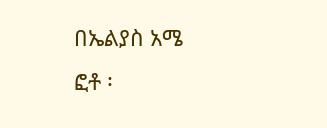በኤልያስ አሜ
ፎቶ ፡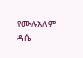የሙሉአለም ዳሴ